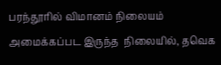பரந்தூரில் விமானம் நிலையம்  அமைக்கப்பட இருந்த  நிலையில், தவெக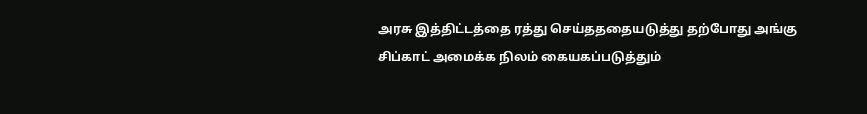அரசு இத்திட்டத்தை ரத்து செய்தததையடுத்து தற்போது அங்கு சிப்காட் அமைக்க நிலம் கையகப்படுத்தும்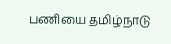பணியை தமிழ்நாடு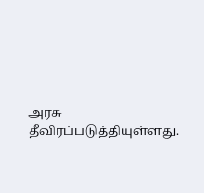அரசு தீவிரப்படுத்தியுள்ளது.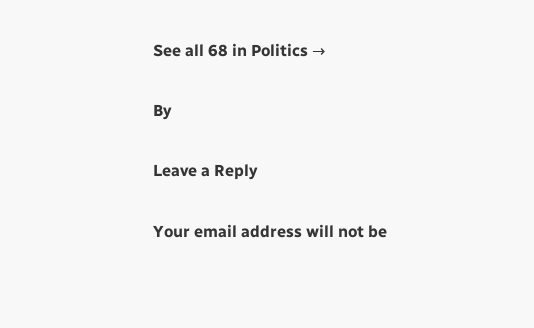See all 68 in Politics →

By

Leave a Reply

Your email address will not be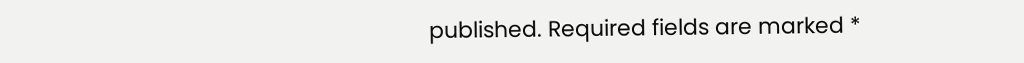published. Required fields are marked *